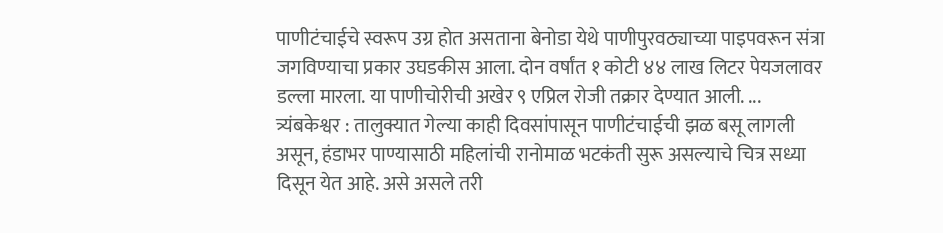पाणीटंचाईचे स्वरूप उग्र होत असताना बेनोडा येथे पाणीपुरवठ्याच्या पाइपवरून संत्रा जगविण्याचा प्रकार उघडकीस आला. दोन वर्षांत १ कोटी ४४ लाख लिटर पेयजलावर डल्ला मारला. या पाणीचोरीची अखेर ९ एप्रिल रोजी तक्रार देण्यात आली. ...
त्र्यंबकेश्वर : तालुक्यात गेल्या काही दिवसांपासून पाणीटंचाईची झळ बसू लागली असून, हंडाभर पाण्यासाठी महिलांची रानोमाळ भटकंती सुरू असल्याचे चित्र सध्या दिसून येत आहे. असे असले तरी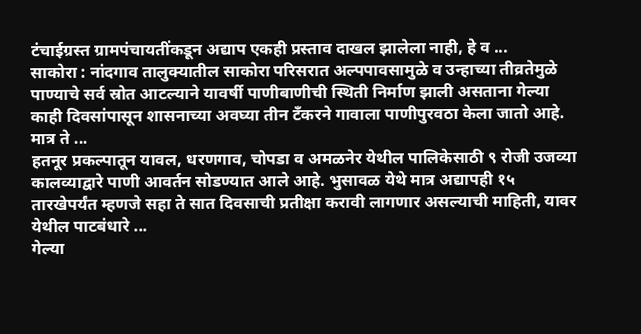टंचाईग्रस्त ग्रामपंचायतींकडून अद्याप एकही प्रस्ताव दाखल झालेला नाही, हे व ...
साकोरा : नांदगाव तालुक्यातील साकोरा परिसरात अल्पपावसामुळे व उन्हाच्या तीव्रतेमुळे पाण्याचे सर्व स्रोत आटल्याने यावर्षी पाणीबाणीची स्थिती निर्माण झाली असताना गेल्या काही दिवसांपासून शासनाच्या अवघ्या तीन टँकरने गावाला पाणीपुरवठा केला जातो आहे. मात्र ते ...
हतनूर प्रकल्पातून यावल, धरणगाव, चोपडा व अमळनेर येथील पालिकेसाठी ९ रोजी उजव्या कालव्याद्वारे पाणी आवर्तन सोडण्यात आले आहे. भुसावळ येथे मात्र अद्यापही १५ तारखेपर्यंत म्हणजे सहा ते सात दिवसाची प्रतीक्षा करावी लागणार असल्याची माहिती, यावर येथील पाटबंधारे ...
गेल्या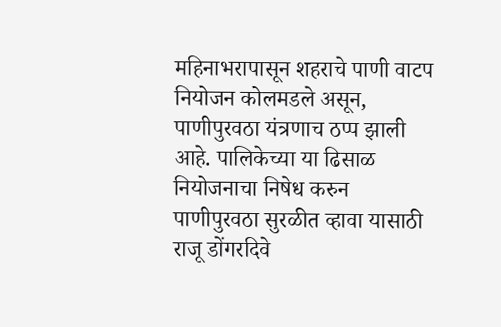महिनाभरापासून शहराचे पाणी वाटप नियोजन कोलमडले असून, पाणीपुरवठा यंत्रणाच ठप्प झाली आहे. पालिकेच्या या ढिसाळ नियोजनाचा निषेध करुन पाणीपुरवठा सुरळीत व्हावा यासाठी राजू डोंगरदिवे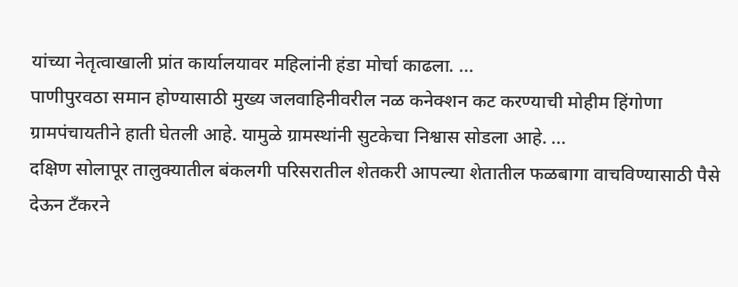यांच्या नेतृत्वाखाली प्रांत कार्यालयावर महिलांनी हंडा मोर्चा काढला. ...
पाणीपुरवठा समान होण्यासाठी मुख्य जलवाहिनीवरील नळ कनेक्शन कट करण्याची मोहीम हिंगोणा ग्रामपंचायतीने हाती घेतली आहे. यामुळे ग्रामस्थांनी सुटकेचा निश्वास सोडला आहे. ...
दक्षिण सोलापूर तालुक्यातील बंकलगी परिसरातील शेतकरी आपल्या शेतातील फळबागा वाचविण्यासाठी पैसे देऊन टँकरने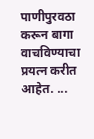पाणीपुरवठा करून बागा वाचविण्याचा प्रयत्न करीत आहेत. ...